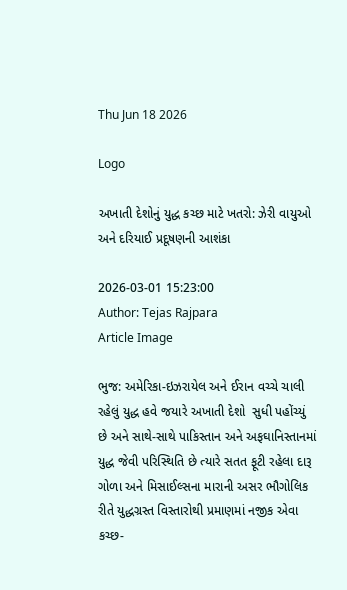Thu Jun 18 2026

Logo

અખાતી દેશોનું યુદ્ધ કચ્છ માટે ખતરો: ઝેરી વાયુઓ અને દરિયાઈ પ્રદૂષણની આશંકા

2026-03-01 15:23:00
Author: Tejas Rajpara
Article Image

ભુજ: અમેરિકા-ઇઝરાયેલ અને ઈરાન વચ્ચે ચાલી રહેલું યુદ્ધ હવે જયારે અખાતી દેશો  સુધી પહોંચ્યું છે અને સાથે-સાથે પાકિસ્તાન અને અફઘાનિસ્તાનમાં યુદ્ધ જેવી પરિસ્થિતિ છે ત્યારે સતત ફૂટી રહેલા દારૂ ગોળા અને મિસાઈલ્સના મારાની અસર ભૌગોલિક રીતે યુદ્ધગ્રસ્ત વિસ્તારોથી પ્રમાણમાં નજીક એવા કચ્છ-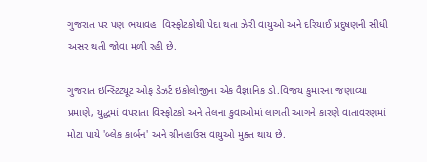ગુજરાત પર પણ ભયાવહ  વિસ્ફોટકોથી પેદા થતા ઝેરી વાયુઓ અને દરિયાઈ પ્રદુષણની સીધી અસર થતી જોવા મળી રહી છે.

ગુજરાત ઇન્સ્ટિટ્યૂટ ઓફ ડેઝર્ટ ઇકોલોજીના એક વૈજ્ઞાનિક ડો.વિજય કુમારના જણાવ્યા પ્રમાણે, યુદ્ધમાં વપરાતા વિસ્ફોટકો અને તેલના કુવાઓમાં લાગતી આગને કારણે વાતાવરણમાં મોટા પાયે 'બ્લેક કાર્બન' અને ગ્રીનહાઉસ વાયુઓ મુક્ત થાય છે.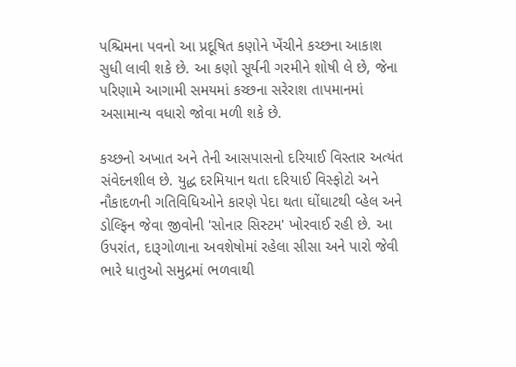પશ્ચિમના પવનો આ પ્રદૂષિત કણોને ખેંચીને કચ્છના આકાશ સુધી લાવી શકે છે. આ કણો સૂર્યની ગરમીને શોષી લે છે, જેના પરિણામે આગામી સમયમાં કચ્છના સરેરાશ તાપમાનમાં અસામાન્ય વધારો જોવા મળી શકે છે.

કચ્છનો અખાત અને તેની આસપાસનો દરિયાઈ વિસ્તાર અત્યંત સંવેદનશીલ છે. યુદ્ધ દરમિયાન થતા દરિયાઈ વિસ્ફોટો અને નૌકાદળની ગતિવિધિઓને કારણે પેદા થતા ઘોંઘાટથી વ્હેલ અને ડોલ્ફિન જેવા જીવોની 'સોનાર સિસ્ટમ' ખોરવાઈ રહી છે. આ ઉપરાંત, દારૂગોળાના અવશેષોમાં રહેલા સીસા અને પારો જેવી ભારે ધાતુઓ સમુદ્રમાં ભળવાથી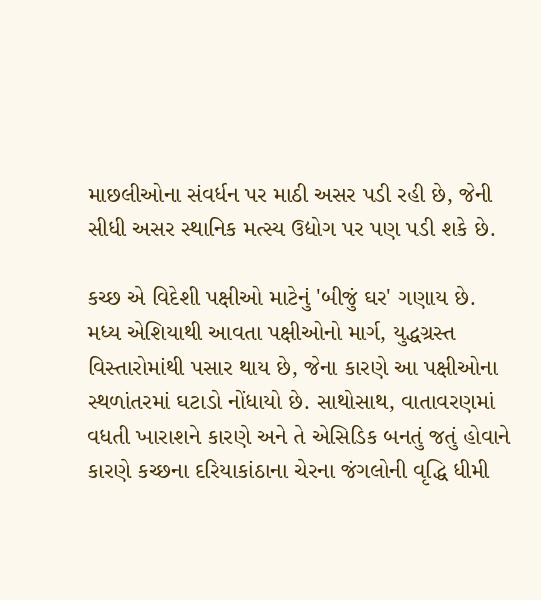માછલીઓના સંવર્ધન પર માઠી અસર પડી રહી છે, જેની સીધી અસર સ્થાનિક મત્સ્ય ઉદ્યોગ પર પણ પડી શકે છે.

કચ્છ એ વિદેશી પક્ષીઓ માટેનું 'બીજું ઘર' ગણાય છે. મધ્ય એશિયાથી આવતા પક્ષીઓનો માર્ગ, યુદ્ધગ્રસ્ત વિસ્તારોમાંથી પસાર થાય છે, જેના કારણે આ પક્ષીઓના સ્થળાંતરમાં ઘટાડો નોંધાયો છે. સાથોસાથ, વાતાવરણમાં વધતી ખારાશને કારણે અને તે એસિડિક બનતું જતું હોવાને કારણે કચ્છના દરિયાકાંઠાના ચેરના જંગલોની વૃદ્ધિ ધીમી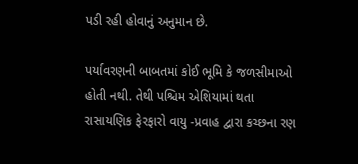પડી રહી હોવાનું અનુમાન છે.

પર્યાવરણની બાબતમાં કોઈ ભૂમિ કે જળસીમાઓ હોતી નથી. તેથી પશ્ચિમ એશિયામાં થતા રાસાયણિક ફેરફારો વાયુ -પ્રવાહ દ્વારા કચ્છના રણ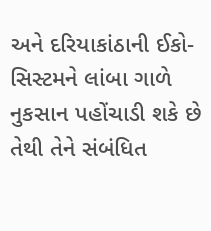અને દરિયાકાંઠાની ઈકો-સિસ્ટમને લાંબા ગાળે નુકસાન પહોંચાડી શકે છે તેથી તેને સંબંધિત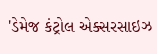'ડેમેજ કંટ્રોલ એક્સરસાઇઝ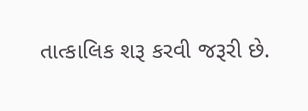તાત્કાલિક શરૂ કરવી જરૂરી છે.